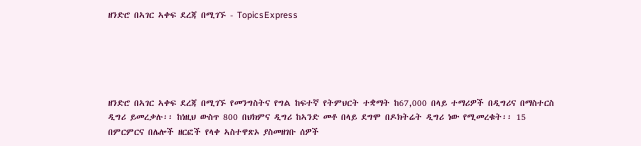ዘንድሮ በኣገር ኣቀፍ ደረጃ በሚገኙ - TopicsExpress





ዘንድሮ በኣገር ኣቀፍ ደረጃ በሚገኙ የመንግስትና የግል ከፍተኛ የትምህርት ተቋማት ከ67,000 በላይ ተማሪዎች በዲግሪና በማስተርስ ዲግሪ ይመረቃሉ፡፡ ከነዚህ ውስጥ 800 በህክምና ዲግሪ ከኣንድ መቶ በላይ ደግሞ በዶክትሬት ዲግሪ ነው የሚመረቁት፡፡ 15 በምርምርና በሌሎች ዘርፎች የላቀ ኣስተዋጽኦ ያስመዘገቡ ሰዎች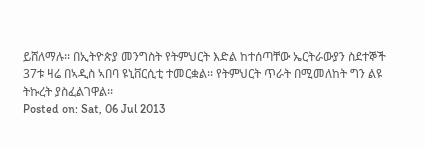ይሸለማሉ፡፡ በኢትዮጵያ መንግስት የትምህርት እድል ከተሰጣቸው ኤርትራውያን ስደተኞች 37ቱ ዛሬ በኣዲስ ኣበባ ዩኒቨርሲቲ ተመርቋል፡፡ የትምህርት ጥራት በሚመለከት ግን ልዩ ትኩረት ያስፈልገዋል፡፡
Posted on: Sat, 06 Jul 2013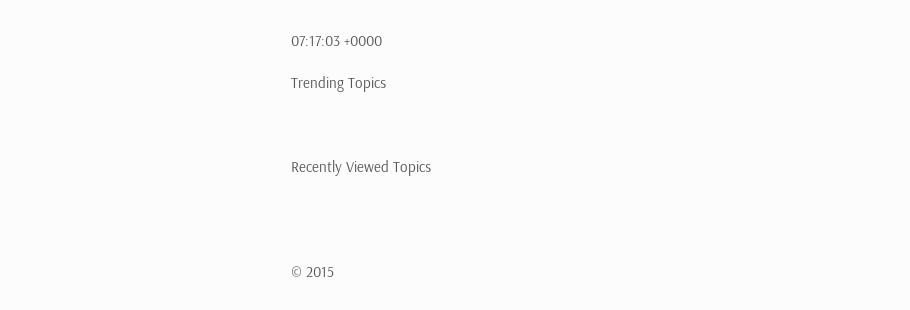07:17:03 +0000

Trending Topics



Recently Viewed Topics




© 2015